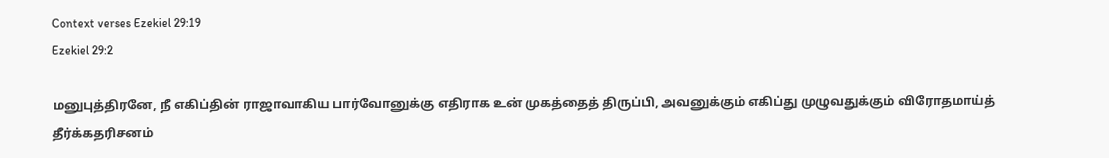Context verses Ezekiel 29:19
Ezekiel 29:2

மனுபுத்திரனே, நீ எகிப்தின் ராஜாவாகிய பார்வோனுக்கு எதிராக உன் முகத்தைத் திருப்பி, அவனுக்கும் எகிப்து முழுவதுக்கும் விரோதமாய்த் தீர்க்கதரிசனம்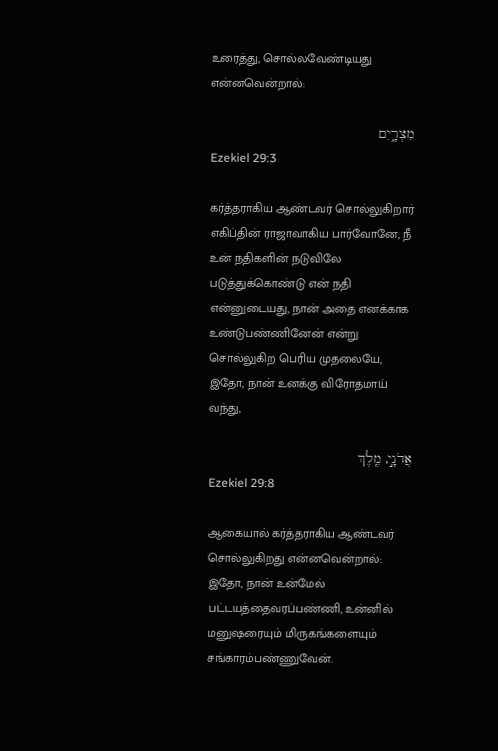உரைத்து, சொல்லவேண்டியது என்னவென்றால்:

מִצְרָ֑יִם
Ezekiel 29:3

கர்த்தராகிய ஆண்டவர் சொல்லுகிறார் எகிப்தின் ராஜாவாகிய பார்வோனே, நீ உன் நதிகளின் நடுவிலே படுத்துக்கொண்டு என் நதி என்னுடையது, நான் அதை எனக்காக உண்டுபண்ணினேன் என்று சொல்லுகிற பெரிய முதலையே, இதோ, நான் உனக்கு விரோதமாய் வந்து,

אֲדֹנָ֣י, מֶֽלֶךְ
Ezekiel 29:8

ஆகையால் கர்த்தராகிய ஆண்டவர் சொல்லுகிறது என்னவென்றால்: இதோ, நான் உன்மேல் பட்டயத்தைவரப்பண்ணி, உன்னில் மனுஷரையும் மிருகங்களையும் சங்காரம்பண்ணுவேன்.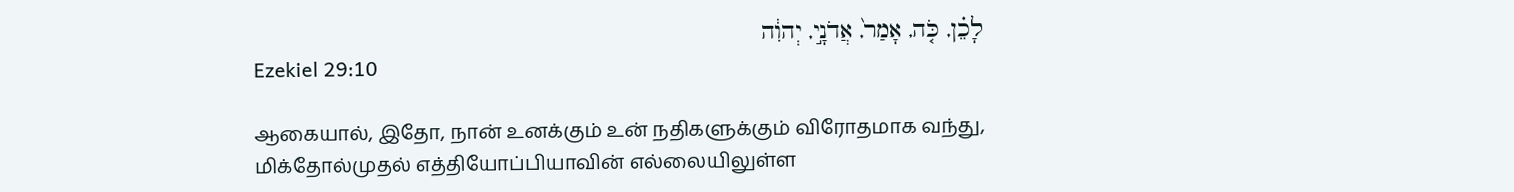לָכֵ֗ן, כֹּ֤ה, אָמַר֙, אֲדֹנָ֣י, יְהוִ֔ה
Ezekiel 29:10

ஆகையால், இதோ, நான் உனக்கும் உன் நதிகளுக்கும் விரோதமாக வந்து, மிக்தோல்முதல் எத்தியோப்பியாவின் எல்லையிலுள்ள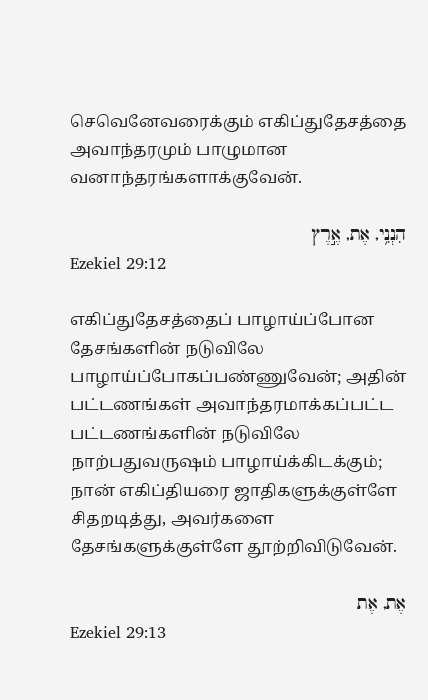செவெனேவரைக்கும் எகிப்துதேசத்தை அவாந்தரமும் பாழுமான வனாந்தரங்களாக்குவேன்.

הִנְנִ֥י, אֶת, אֶ֣רֶץ
Ezekiel 29:12

எகிப்துதேசத்தைப் பாழாய்ப்போன தேசங்களின் நடுவிலே பாழாய்ப்போகப்பண்ணுவேன்; அதின் பட்டணங்கள் அவாந்தரமாக்கப்பட்ட பட்டணங்களின் நடுவிலே நாற்பதுவருஷம் பாழாய்க்கிடக்கும்; நான் எகிப்தியரை ஜாதிகளுக்குள்ளே சிதறடித்து, அவர்களை தேசங்களுக்குள்ளே தூற்றிவிடுவேன்.

אֶת, אֶת
Ezekiel 29:13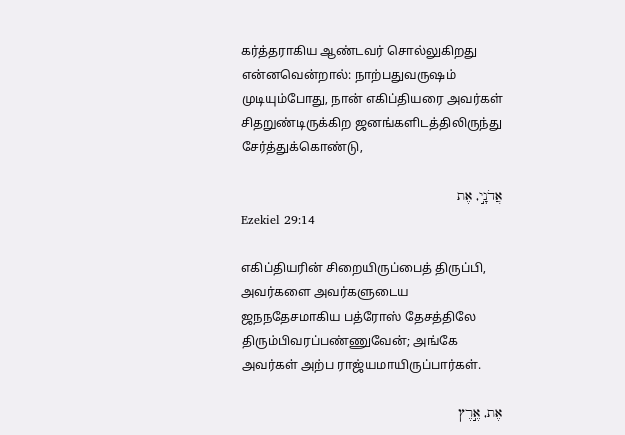கர்த்தராகிய ஆண்டவர் சொல்லுகிறது என்னவென்றால்: நாற்பதுவருஷம் முடியும்போது, நான் எகிப்தியரை அவர்கள் சிதறுண்டிருக்கிற ஜனங்களிடத்திலிருந்து சேர்த்துக்கொண்டு,

אֲדֹנָ֣י, אֶת
Ezekiel 29:14

எகிப்தியரின் சிறையிருப்பைத் திருப்பி, அவர்களை அவர்களுடைய ஜநநதேசமாகிய பத்ரோஸ் தேசத்திலே திரும்பிவரப்பண்ணுவேன்; அங்கே அவர்கள் அற்ப ராஜ்யமாயிருப்பார்கள்.

אֶת, אֶ֣רֶץ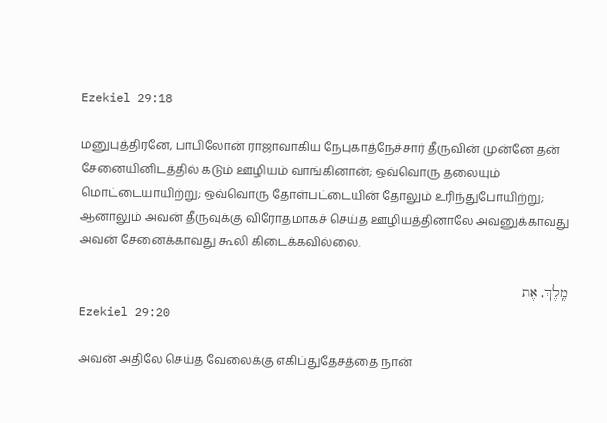Ezekiel 29:18

மனுபுத்திரனே, பாபிலோன் ராஜாவாகிய நேபுகாத்நேச்சார் தீருவின் முன்னே தன் சேனையினிடத்தில் கடும் ஊழியம் வாங்கினான்; ஒவ்வொரு தலையும் மொட்டையாயிற்று; ஒவ்வொரு தோள்பட்டையின் தோலும் உரிந்துபோயிற்று; ஆனாலும் அவன் தீருவுக்கு விரோதமாகச் செய்த ஊழியத்தினாலே அவனுக்காவது அவன் சேனைக்காவது கூலி கிடைக்கவில்லை.

מֶֽלֶךְ, אֶת
Ezekiel 29:20

அவன் அதிலே செய்த வேலைக்கு எகிப்துதேசத்தை நான்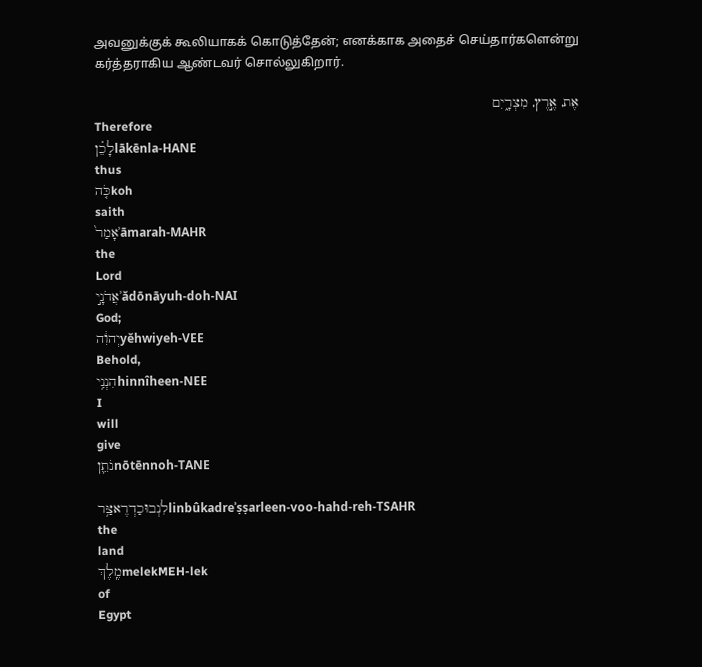அவனுக்குக் கூலியாகக் கொடுத்தேன்; எனக்காக அதைச் செய்தார்களென்று கர்த்தராகிய ஆண்டவர் சொல்லுகிறார்.

אֶת, אֶ֣רֶץ, מִצְרָ֑יִם
Therefore
לָכֵ֗ןlākēnla-HANE
thus
כֹּ֤הkoh
saith
אָמַר֙ʾāmarah-MAHR
the
Lord
אֲדֹנָ֣יʾădōnāyuh-doh-NAI
God;
יְהוִ֔הyĕhwiyeh-VEE
Behold,
הִנְנִ֥יhinnîheen-NEE
I
will
give
נֹתֵ֛ןnōtēnnoh-TANE

לִנְבוּכַדְרֶאצַּ֥רlinbûkadreʾṣṣarleen-voo-hahd-reh-TSAHR
the
land
מֶֽלֶךְmelekMEH-lek
of
Egypt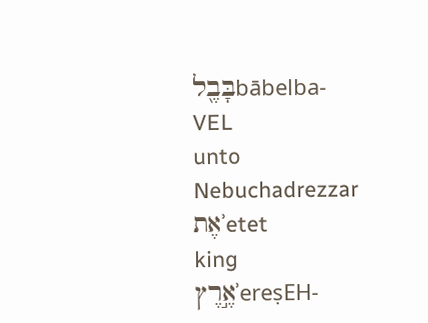בָּבֶ֖לbābelba-VEL
unto
Nebuchadrezzar
אֶתʾetet
king
אֶ֣רֶץʾereṣEH-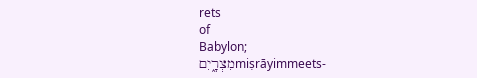rets
of
Babylon;
מִצְרָ֑יִםmiṣrāyimmeets-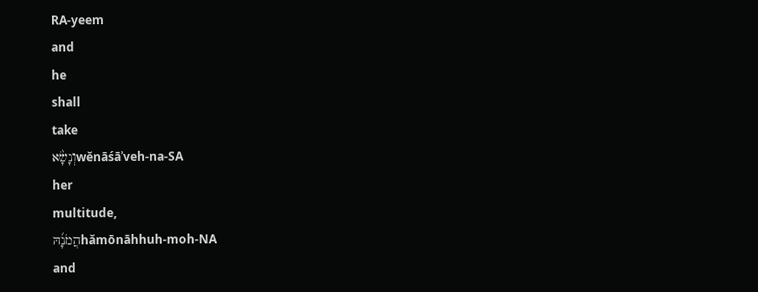RA-yeem
and
he
shall
take
וְנָשָׂ֨אwĕnāśāʾveh-na-SA
her
multitude,
הֲמֹנָ֜הּhămōnāhhuh-moh-NA
and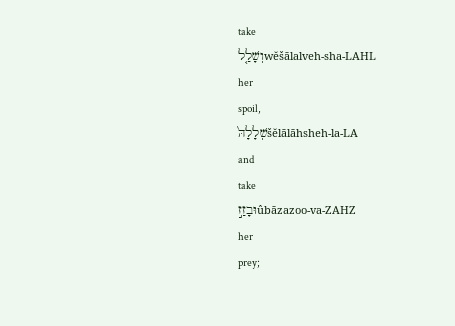take
וְשָׁלַ֤לwĕšālalveh-sha-LAHL
her
spoil,
שְׁלָלָהּ֙šĕlālāhsheh-la-LA
and
take
וּבָזַ֣זûbāzazoo-va-ZAHZ
her
prey;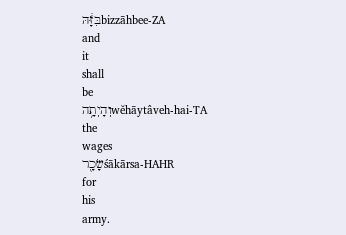בִּזָּ֔הּbizzāhbee-ZA
and
it
shall
be
וְהָיְתָ֥הwĕhāytâveh-hai-TA
the
wages
שָׂכָ֖רśākārsa-HAHR
for
his
army.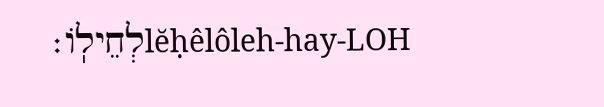לְחֵילֽוֹ׃lĕḥêlôleh-hay-LOH